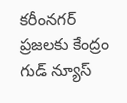కరీంనగర్ ప్రజలకు కేంద్రం గుడ్ న్యూస్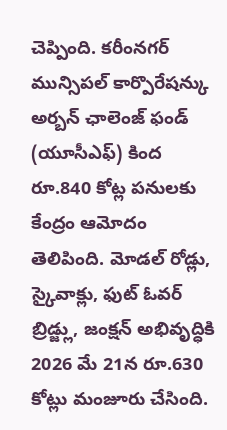చెప్పింది. కరీంనగర్ మున్సిపల్ కార్పొరేషన్కు అర్బన్ ఛాలెంజ్ ఫండ్ (యూసీఎఫ్) కింద రూ.840 కోట్ల పనులకు కేంద్రం ఆమోదం తెలిపింది. మోడల్ రోడ్లు, స్కైవాక్లు, ఫుట్ ఓవర్ బ్రిడ్జ్లు, జంక్షన్ అభివృద్ధికి 2026 మే 21న రూ.630 కోట్లు మంజూరు చేసింది.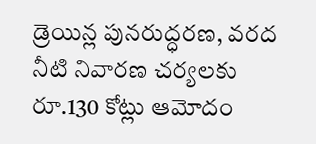డ్రెయిన్ల పునరుద్ధరణ, వరద నీటి నివారణ చర్యలకు రూ.130 కోట్లు ఆమోదం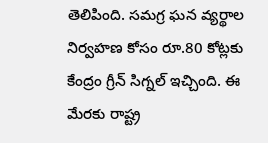తెలిపింది. సమగ్ర ఘన వ్యర్థాల నిర్వహణ కోసం రూ.80 కోట్లకు కేంద్రం గ్రీన్ సిగ్నల్ ఇచ్చింది. ఈ మేరకు రాష్ట్ర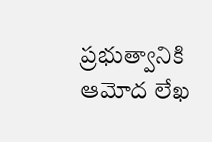ప్రభుత్వానికి ఆమోద లేఖ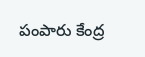పంపారు కేంద్ర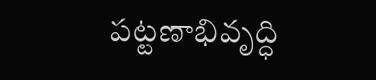పట్టణాభివృద్ధి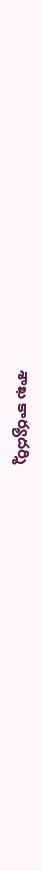శాఖ కార్యదర్శి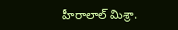హీరాలాల్ మిశ్రా.